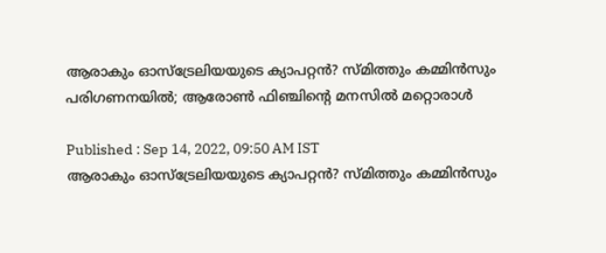ആരാകും ഓസ്‌ട്രേലിയയുടെ ക്യാപറ്റന്‍? സ്മിത്തും കമ്മിന്‍സും പരിഗണനയില്‍; ആരോണ്‍ ഫിഞ്ചിന്റെ മനസില്‍ മറ്റൊരാള്‍

Published : Sep 14, 2022, 09:50 AM IST
ആരാകും ഓസ്‌ട്രേലിയയുടെ ക്യാപറ്റന്‍? സ്മിത്തും കമ്മിന്‍സും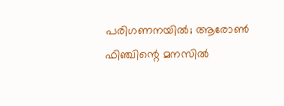പരിഗണനയില്‍; ആരോണ്‍ ഫിഞ്ചിന്റെ മനസില്‍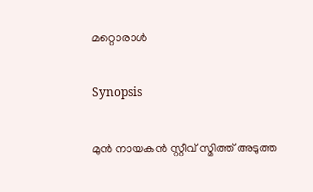മറ്റൊരാള്‍

Synopsis

മുന്‍ നായകന്‍ സ്റ്റീവ് സ്മിത്ത് അടുത്ത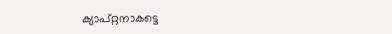ക്യാപ്റ്റനാകട്ടെ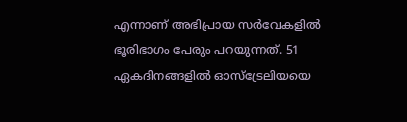എന്നാണ് അഭിപ്രായ സര്‍വേകളില്‍ ഭൂരിഭാഗം പേരും പറയുന്നത്. 51 ഏകദിനങ്ങളില്‍ ഓസ്‌ട്രേലിയയെ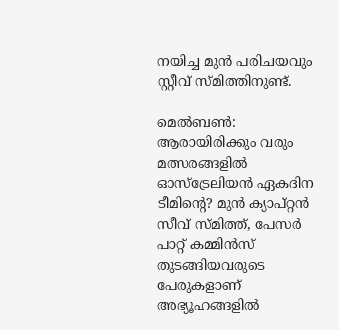നയിച്ച മുന്‍ പരിചയവും സ്റ്റീവ് സ്മിത്തിനുണ്ട്.

മെല്‍ബണ്‍: ആരായിരിക്കും വരും മത്സരങ്ങളില്‍ ഓസ്‌ട്രേലിയന്‍ ഏകദിന ടീമിന്റെ? മുന്‍ ക്യാപ്റ്റന്‍ സീവ് സ്മിത്ത്, പേസര്‍ പാറ്റ് കമ്മിന്‍സ് തുടങ്ങിയവരുടെ പേരുകളാണ് അഭ്യൂഹങ്ങളില്‍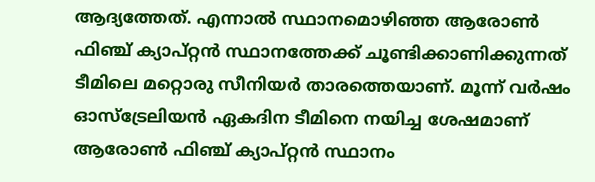ആദ്യത്തേത്. എന്നാല്‍ സ്ഥാനമൊഴിഞ്ഞ ആരോണ്‍ ഫിഞ്ച് ക്യാപ്റ്റന്‍ സ്ഥാനത്തേക്ക് ചൂണ്ടിക്കാണിക്കുന്നത് ടീമിലെ മറ്റൊരു സീനിയര്‍ താരത്തെയാണ്. മൂന്ന് വര്‍ഷം ഓസ്‌ട്രേലിയന്‍ ഏകദിന ടീമിനെ നയിച്ച ശേഷമാണ് ആരോണ്‍ ഫിഞ്ച് ക്യാപ്റ്റന്‍ സ്ഥാനം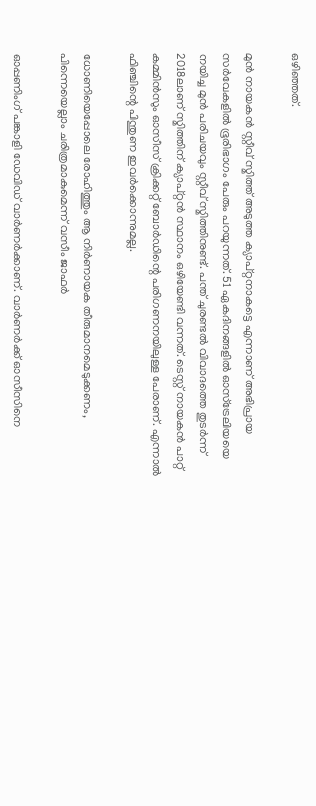ഒഴിഞ്ഞത്.

മുന്‍ നായകന്‍ സ്റ്റീവ് സ്മിത്ത് അടുത്ത ക്യാപ്റ്റനാകട്ടെ എന്നാണ് അഭിപ്രായ സര്‍വേകളില്‍ ഭൂരിഭാഗം പേരും പറയുന്നത്. 51 ഏകദിനങ്ങളില്‍ ഓസ്‌ട്രേലിയയെ നയിച്ച മുന്‍ പരിചയവും സ്റ്റീവ് സ്മിത്തിനുണ്ട്. പന്ത് ചുരണ്ടല്‍ വിവാദത്തെ തുടര്‍ന്ന് 2018ലാണ് സ്മിത്തിന് ക്യാപ്റ്റന്‍ സ്ഥാനം ഒഴിയേണ്ടി വന്നത്. ടെസ്റ്റ് നായകന്‍ പാറ്റ് കമ്മിന്‍സും ഓസീസ് ക്രിക്കറ്റ് ബോര്‍ഡിന്റെ പരിഗണനയിലുള്ള പേരാണ്. എന്നാല്‍ ഫിഞ്ചിന്റെ പിന്തുണ ഇവര്‍ക്കൊന്നുമല്ല.

ധോണിയെപ്പോലെ രോഹിത്തും ആ നിര്‍ണായക തീരുമാനമെടുക്കണം, പിന്നെയെല്ലാം ചരിത്രമാകുമെന്ന് വസീം ജാഫര്‍

ഓപ്പണിംഗ് പങ്കാളി ഡേവിഡ് വാര്‍ണര്‍ക്കാണ്. വാര്‍ണര്‍ക്ക് ഓസീസിനെ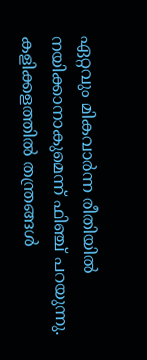ഏറ്റവും മികവാര്‍ന്ന രീതിയില്‍ നയിക്കാനാകുമെന്ന് ഫിഞ്ച് പറയുന്നു. കളിക്കളത്തില്‍ തന്ത്രങ്ങള്‍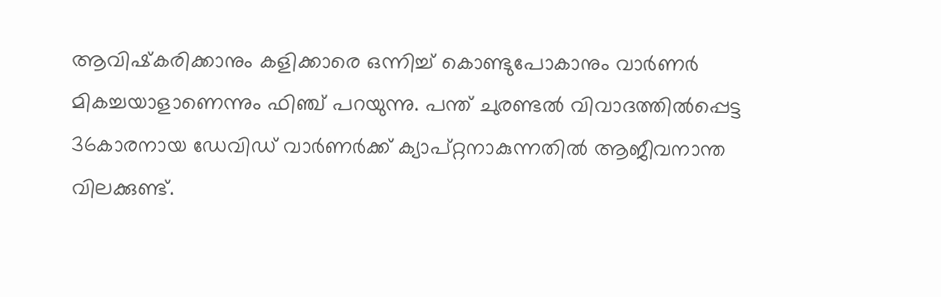ആവിഷ്‌കരിക്കാനും കളിക്കാരെ ഒന്നിച്ച് കൊണ്ടുപോകാനും വാര്‍ണര്‍ മികച്ചയാളാണെന്നും ഫിഞ്ച് പറയുന്നു. പന്ത് ചുരണ്ടല്‍ വിവാദത്തില്‍പ്പെട്ട 36കാരനായ ഡേവിഡ് വാര്‍ണര്‍ക്ക് ക്യാപ്റ്റനാകുന്നതില്‍ ആജീവനാന്ത വിലക്കുണ്ട്.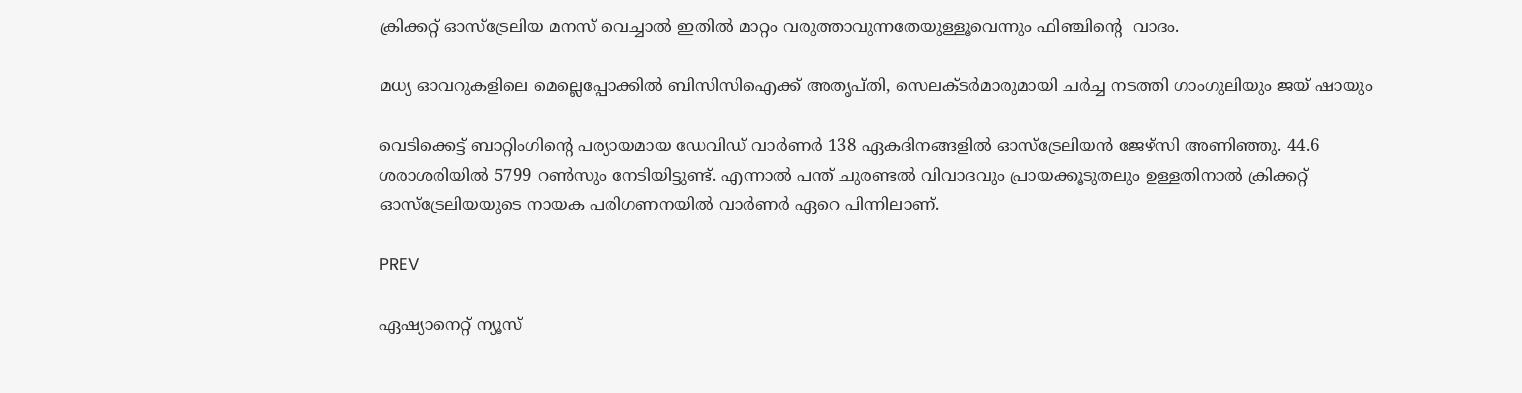ക്രിക്കറ്റ് ഓസ്‌ട്രേലിയ മനസ് വെച്ചാല്‍ ഇതില്‍ മാറ്റം വരുത്താവുന്നതേയുള്ളൂവെന്നും ഫിഞ്ചിന്റെ  വാദം.

മധ്യ ഓവറുകളിലെ മെല്ലെപ്പോക്കില്‍ ബിസിസിഐക്ക് അതൃപ്തി, സെലക്ടര്‍മാരുമായി ചര്‍ച്ച നടത്തി ഗാംഗുലിയും ജയ് ഷായും

വെടിക്കെട്ട് ബാറ്റിംഗിന്റെ പര്യായമായ ഡേവിഡ് വാര്‍ണര്‍ 138 ഏകദിനങ്ങളില്‍ ഓസ്‌ട്രേലിയന്‍ ജേഴ്‌സി അണിഞ്ഞു. 44.6 ശരാശരിയില്‍ 5799 റണ്‍സും നേടിയിട്ടുണ്ട്. എന്നാല്‍ പന്ത് ചുരണ്ടല്‍ വിവാദവും പ്രായക്കൂടുതലും ഉള്ളതിനാല്‍ ക്രിക്കറ്റ് ഓസ്‌ട്രേലിയയുടെ നായക പരിഗണനയില്‍ വാര്‍ണര്‍ ഏറെ പിന്നിലാണ്.

PREV

ഏഷ്യാനെറ്റ് ന്യൂസ്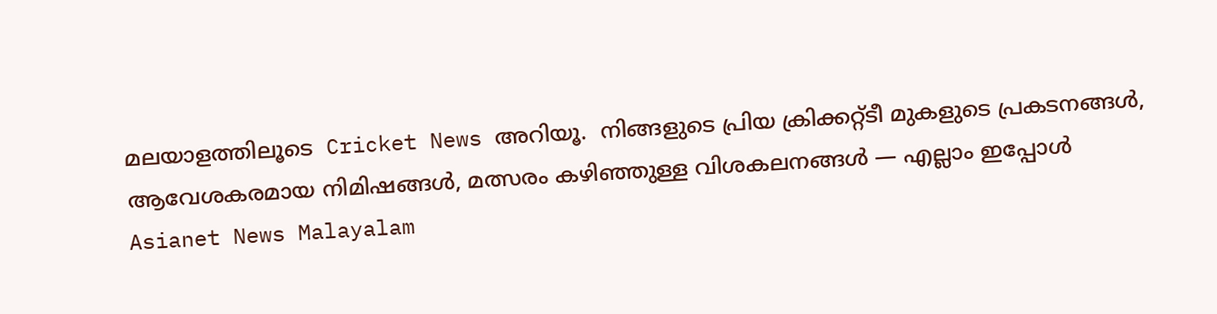മലയാളത്തിലൂടെ  Cricket News അറിയൂ.  നിങ്ങളുടെ പ്രിയ ക്രിക്കറ്റ്ടീ മുകളുടെ പ്രകടനങ്ങൾ, ആവേശകരമായ നിമിഷങ്ങൾ, മത്സരം കഴിഞ്ഞുള്ള വിശകലനങ്ങൾ — എല്ലാം ഇപ്പോൾ Asianet News Malayalam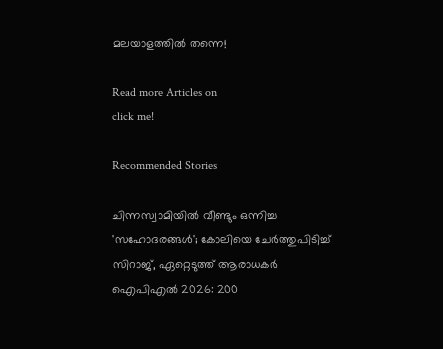മലയാളത്തിൽ തന്നെ!

Read more Articles on
click me!

Recommended Stories

ചിന്നസ്വാമിയില്‍ വീണ്ടും ഒന്നിച്ച 'സഹോദരങ്ങള്‍'; കോലിയെ ചേര്‍ത്തുപിടിച്ച് സിറാജ്, ഏറ്റെടുത്ത് ആരാധകര്‍
ഐപിഎല്‍ 2026: 200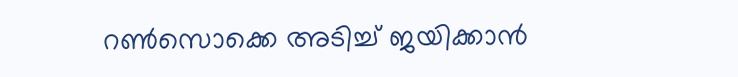റണ്‍സൊക്കെ അടിച്ച് ജയിക്കാൻ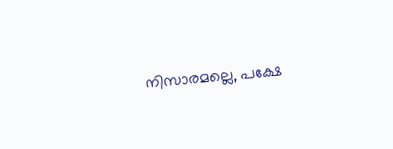നിസാരമല്ലെ, പക്ഷേ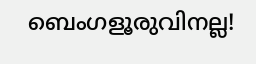ബെംഗളൂരുവിനല്ല!